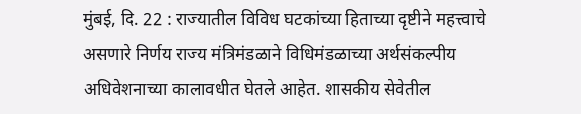मुंबई, दि. 22 : राज्यातील विविध घटकांच्या हिताच्या दृष्टीने महत्त्वाचे असणारे निर्णय राज्य मंत्रिमंडळाने विधिमंडळाच्या अर्थसंकल्पीय अधिवेशनाच्या कालावधीत घेतले आहेत. शासकीय सेवेतील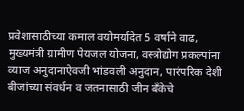प्रवेशासाठीच्या कमाल वयोमर्यादेत 5 वर्षाने वाढ, मुख्यमंत्री ग्रामीण पेयजल योजना, वस्त्रोद्योग प्रकल्पांना व्याज अनुदानाऐवजी भांडवली अनुदान, पारंपरिक देशी बीजांच्या संवर्धन व जतनासाठी जीन बँकेचे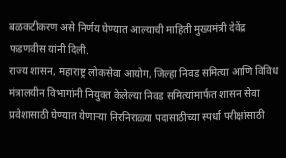बळकटीकरण असे निर्णय घेण्यात आल्याची माहिती मुख्यमंत्री देवेंद्र फडणवीस यांनी दिली.
राज्य शासन, महाराष्ट्र लोकसेवा आयोग, जिल्हा निवड समित्या आणि विविध मंत्रालयीन विभागांनी नियुक्त केलेल्या निवड समित्यांमार्फत शासन सेवा प्रवेशासाठी घेण्यात येणाऱ्या निरनिराळ्या पदासाठीच्या स्पर्धा परीक्षांसाठी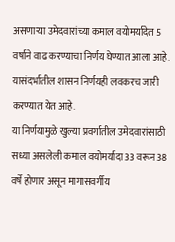असणाऱ्या उमेदवारांच्या कमाल वयोमर्यादेत 5 वर्षाने वाढ करण्याचा निर्णय घेण्यात आला आहे. यासंदर्भातील शासन निर्णयही लवकरच जारी करण्यात येत आहे.
या निर्णयामुळे खुल्या प्रवर्गातील उमेदवारांसाठी सध्या असलेली कमाल वयोमर्यादा 33 वरून 38 वर्षे होणार असून मागासवर्गीय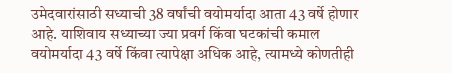उमेदवारांसाठी सध्याची 38 वर्षांची वयोमर्यादा आता 43 वर्षे होणार आहे. याशिवाय सध्याच्या ज्या प्रवर्ग किंवा घटकांची कमाल वयोमर्यादा 43 वर्षे किंवा त्यापेक्षा अधिक आहे, त्यामध्ये कोणतीही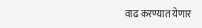वाढ करण्यात येणार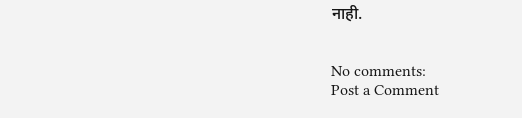नाही.


No comments:
Post a Comment